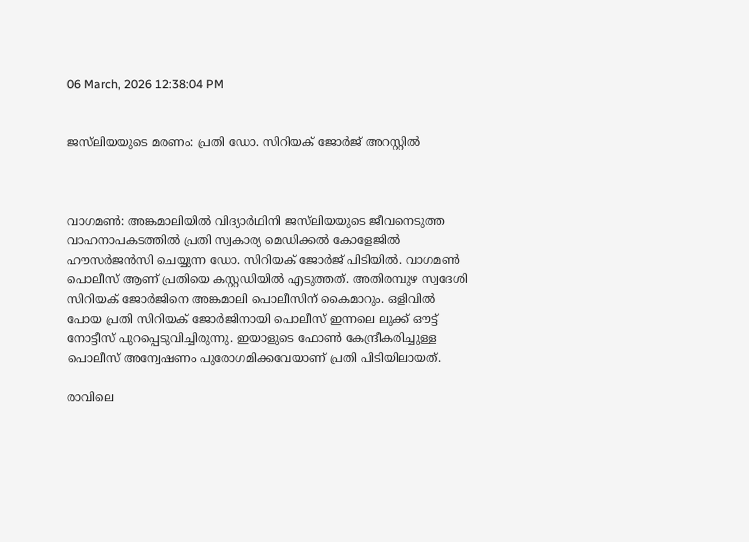06 March, 2026 12:38:04 PM


ജസ്‌ലിയയുടെ മരണം: പ്രതി ഡോ. സിറിയക് ജോർജ് അറസ്റ്റിൽ



വാഗമൺ: അങ്കമാലിയിൽ വിദ്യാർഥിനി ജസ്‌ലിയയുടെ ജീവനെടുത്ത വാഹനാപകടത്തിൽ പ്രതി സ്വകാര്യ മെഡിക്കൽ കോളേജിൽ ഹൗസർജൻസി ചെയ്യുന്ന ഡോ. സിറിയക് ജോർജ് പിടിയിൽ. വാഗമൺ പൊലീസ് ആണ് പ്രതിയെ കസ്റ്റഡിയിൽ എടുത്തത്. അതിരമ്പുഴ സ്വദേശി  സിറിയക് ജോർജിനെ അങ്കമാലി പൊലീസിന് കൈമാറും. ഒളിവിൽ പോയ പ്രതി സിറിയക് ജോർജിനായി പൊലീസ് ഇന്നലെ ലുക്ക്‌ ഔട്ട്‌ നോട്ടീസ് പുറപ്പെടുവിച്ചിരുന്നു. ഇയാളുടെ ഫോൺ കേന്ദ്രീകരിച്ചുള്ള പൊലീസ് അന്വേഷണം പുരോഗമിക്കവേയാണ് പ്രതി പിടിയിലായത്.

രാവിലെ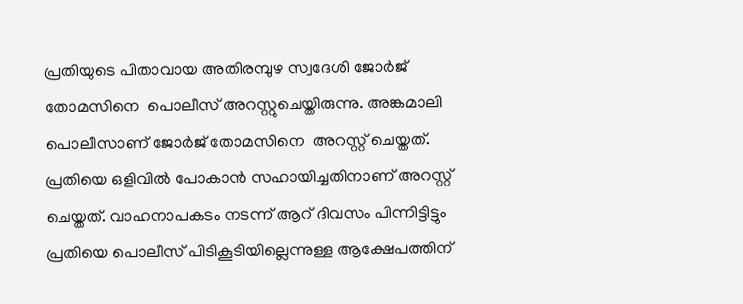പ്രതിയുടെ പിതാവായ അതിരമ്പുഴ സ്വദേശി ജോർജ് തോമസിനെ  പൊലീസ് അറസ്റ്റുചെയ്തിരുന്നു. അങ്കമാലി പൊലീസാണ് ജോർജ് തോമസിനെ  അറസ്റ്റ് ചെയ്തത്. പ്രതിയെ ഒളിവിൽ പോകാൻ സഹായിച്ചതിനാണ് അറസ്റ്റ് ചെയ്തത്. വാഹനാപകടം നടന്ന് ആറ് ദിവസം പിന്നിട്ടിട്ടും പ്രതിയെ പൊലീസ് പിടികൂടിയില്ലെന്നുള്ള ആക്ഷേപത്തിന്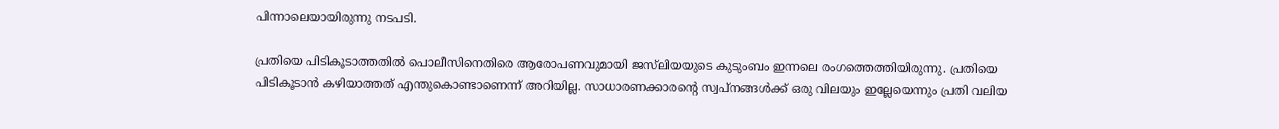പിന്നാലെയായിരുന്നു നടപടി.

പ്രതിയെ പിടികൂടാത്തതിൽ പൊലീസിനെതിരെ ആരോപണവുമായി ജസ്‌ലിയയുടെ കുടുംബം ഇന്നലെ രംഗത്തെത്തിയിരുന്നു. പ്രതിയെ പിടികൂടാന്‍ കഴിയാത്തത് എന്തുകൊണ്ടാണെന്ന് അറിയില്ല. സാധാരണക്കാരന്റെ സ്വപ്നങ്ങള്‍ക്ക് ഒരു വിലയും ഇല്ലേയെന്നും പ്രതി വലിയ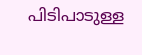പിടിപാടുള്ള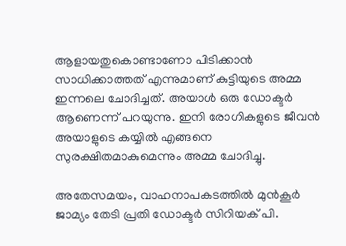ആളായതുകൊണ്ടാണോ പിടിക്കാന്‍ സാധിക്കാത്തത് എന്നുമാണ് കുട്ടിയുടെ അമ്മ ഇന്നലെ ചോദിച്ചത്. അയാള്‍ ഒരു ഡോക്ടര്‍ ആണെന്ന് പറയുന്നു. ഇനി രോഗികളുടെ ജീവന്‍ അയാളുടെ കയ്യില്‍ എങ്ങനെ സുരക്ഷിതമാകുമെന്നും അമ്മ ചോദിച്ചു.

അതേസമയം, വാഹനാപകടത്തില്‍ മുന്‍കൂര്‍ ജാമ്യം തേടി പ്രതി ഡോക്ടര്‍ സിറിയക് പി.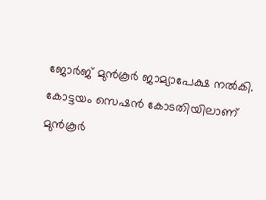ജോര്‍ജ് മുന്‍കൂര്‍ ജാമ്യാപേക്ഷ നല്‍കി. കോട്ടയം സെഷന്‍ കോടതിയിലാണ് മുന്‍കൂര്‍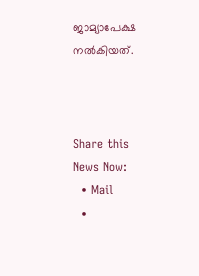ജാമ്യാപേക്ഷ നല്‍കിയത്.



Share this News Now:
  • Mail
  •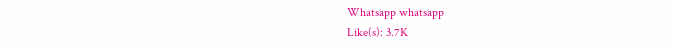Whatsapp whatsapp
Like(s): 3.7K